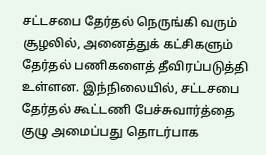சட்டசபை தேர்தல் நெருங்கி வரும் சூழலில், அனைத்துக் கட்சிகளும் தேர்தல் பணிகளைத் தீவிரப்படுத்தி உள்ளன. இந்நிலையில், சட்டசபை தேர்தல் கூட்டணி பேச்சுவார்த்தை குழு அமைப்பது தொடர்பாக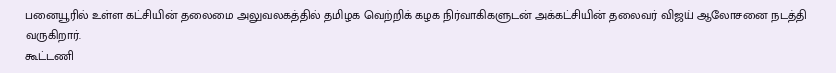பனையூரில் உள்ள கட்சியின் தலைமை அலுவலகத்தில் தமிழக வெற்றிக் கழக நிர்வாகிகளுடன் அக்கட்சியின் தலைவர் விஜய் ஆலோசனை நடத்தி வருகிறார்.
கூட்டணி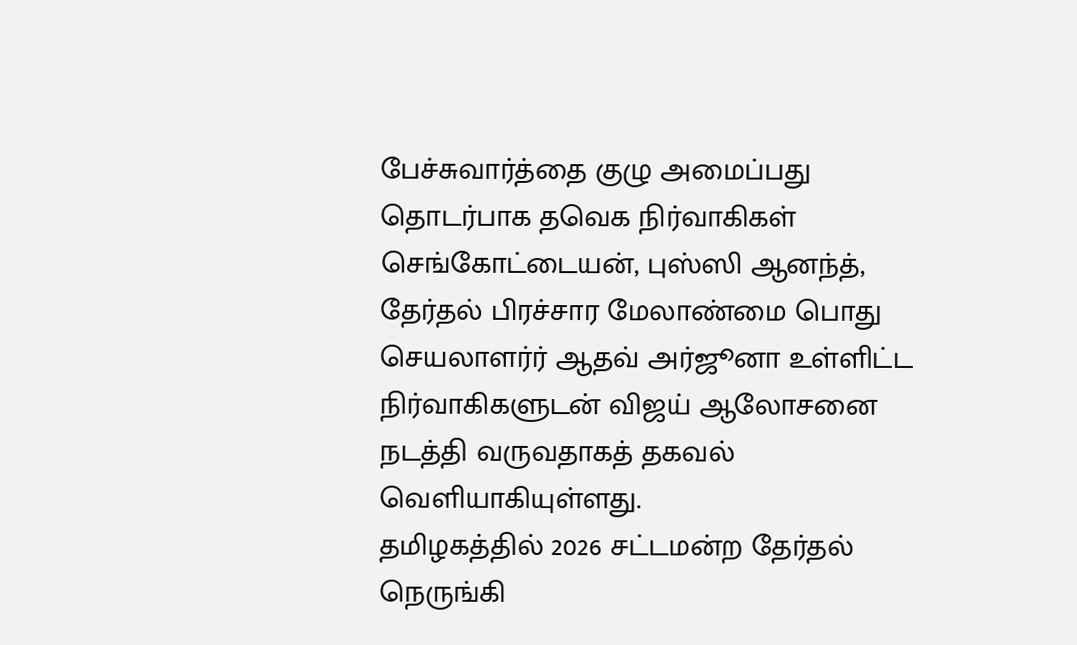பேச்சுவார்த்தை குழு அமைப்பது தொடர்பாக தவெக நிர்வாகிகள் செங்கோட்டையன், புஸ்ஸி ஆனந்த், தேர்தல் பிரச்சார மேலாண்மை பொது செயலாளர்ர் ஆதவ் அர்ஜூனா உள்ளிட்ட நிர்வாகிகளுடன் விஜய் ஆலோசனை நடத்தி வருவதாகத் தகவல் வெளியாகியுள்ளது.
தமிழகத்தில் 2026 சட்டமன்ற தேர்தல் நெருங்கி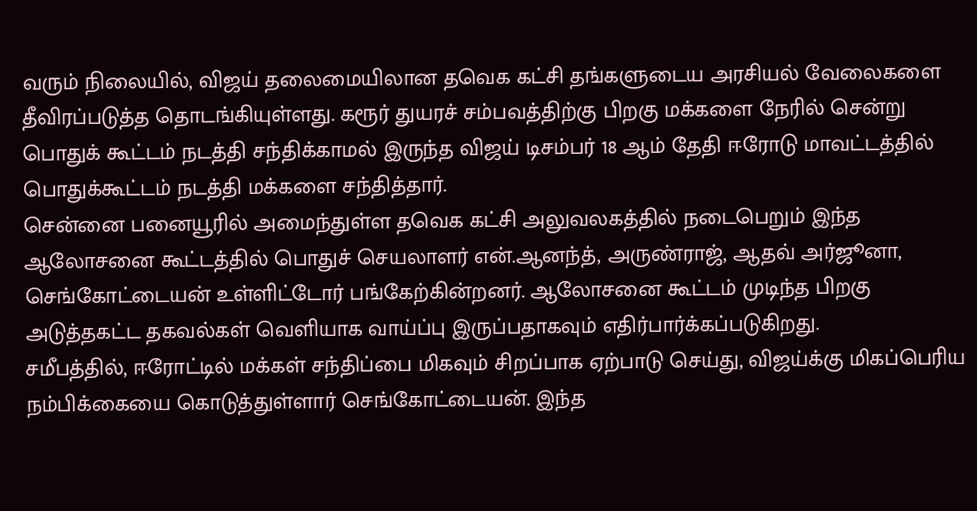வரும் நிலையில், விஜய் தலைமையிலான தவெக கட்சி தங்களுடைய அரசியல் வேலைகளை தீவிரப்படுத்த தொடங்கியுள்ளது. கரூர் துயரச் சம்பவத்திற்கு பிறகு மக்களை நேரில் சென்று பொதுக் கூட்டம் நடத்தி சந்திக்காமல் இருந்த விஜய் டிசம்பர் 18 ஆம் தேதி ஈரோடு மாவட்டத்தில் பொதுக்கூட்டம் நடத்தி மக்களை சந்தித்தார்.
சென்னை பனையூரில் அமைந்துள்ள தவெக கட்சி அலுவலகத்தில் நடைபெறும் இந்த ஆலோசனை கூட்டத்தில் பொதுச் செயலாளர் என்.ஆனந்த், அருண்ராஜ், ஆதவ் அர்ஜூனா, செங்கோட்டையன் உள்ளிட்டோர் பங்கேற்கின்றனர். ஆலோசனை கூட்டம் முடிந்த பிறகு அடுத்தகட்ட தகவல்கள் வெளியாக வாய்ப்பு இருப்பதாகவும் எதிர்பார்க்கப்படுகிறது.
சமீபத்தில், ஈரோட்டில் மக்கள் சந்திப்பை மிகவும் சிறப்பாக ஏற்பாடு செய்து, விஜய்க்கு மிகப்பெரிய நம்பிக்கையை கொடுத்துள்ளார் செங்கோட்டையன். இந்த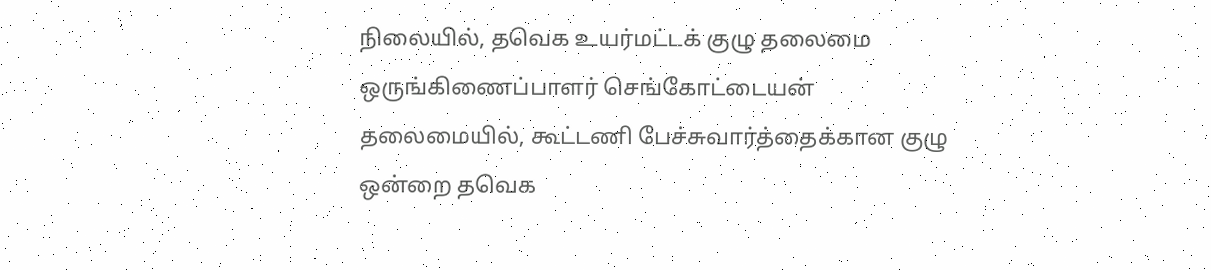நிலையில், தவெக உயர்மட்டக் குழு தலைமை ஒருங்கிணைப்பாளர் செங்கோட்டையன் தலைமையில், கூட்டணி பேச்சுவார்த்தைக்கான குழு ஒன்றை தவெக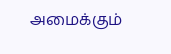அமைக்கும்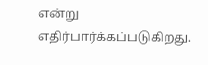என்று எதிர்பார்க்கப்படுகிறது.